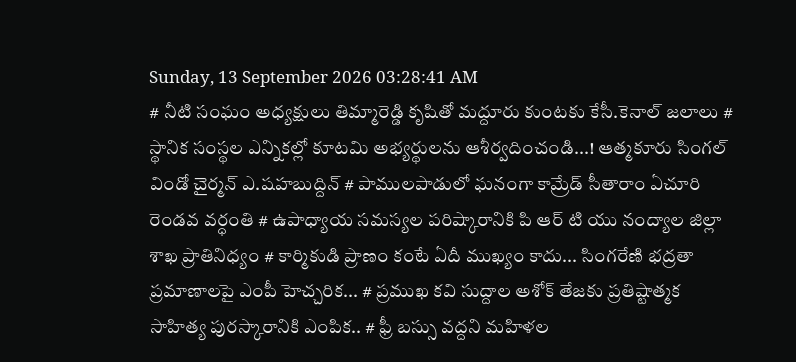Sunday, 13 September 2026 03:28:41 AM
# నీటి సంఘం అధ్యక్షులు తిమ్మారెడ్డి కృషితో మద్దూరు కుంటకు కేసీ.కెనాల్ జలాలు # స్థానిక సంస్థల ఎన్నికల్లో కూటమి అభ్యర్థులను ఆశీర్వదించండి...! ఆత్మకూరు సింగల్ విండో చైర్మన్ ఎ.షహబుద్దిన్ # పాములపాడులో ఘనంగా కామ్రేడ్ సీతారాం ఏచూరి రెండవ వర్ధంతి # ఉపాధ్యాయ సమస్యల పరిష్కారానికి పి ఆర్ టి యు నంద్యాల జిల్లా శాఖ ప్రాతినిధ్యం # కార్మికుడి ప్రాణం కంటే ఏదీ ముఖ్యం కాదు... సింగరేణి భద్రతా ప్రమాణాలపై ఎంపీ హెచ్చరిక... # ప్రముఖ కవి సుద్దాల అశోక్ తేజకు ప్రతిష్టాత్మక సాహిత్య పురస్కారానికి ఎంపిక.. # ఫ్రీ బస్సు వద్దని మహిళల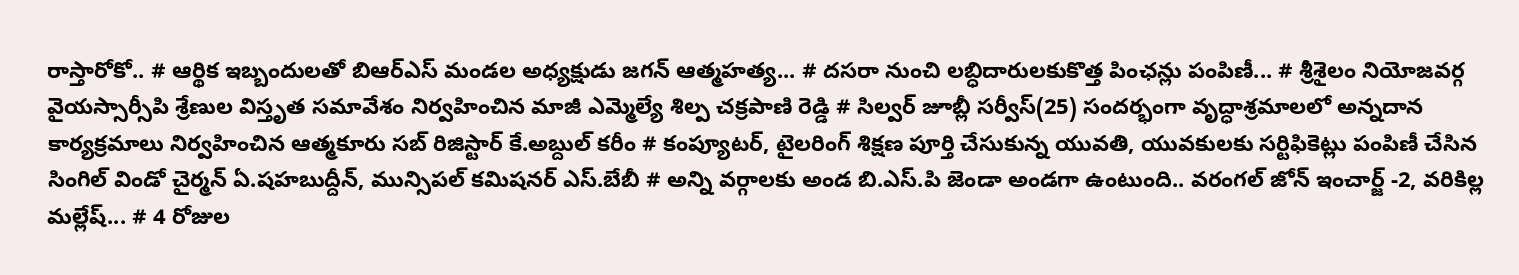రాస్తారోకో.. # ఆర్థిక ఇబ్బందులతో బిఆర్ఎస్ మండల అధ్యక్షుడు జగన్ ఆత్మహత్య... # దసరా నుంచి లబ్ధిదారులకుకొత్త పింఛన్లు పంపిణీ... # శ్రీశైలం నియోజవర్గ వైయస్సార్సీపి శ్రేణుల విస్తృత సమావేశం నిర్వహించిన మాజీ ఎమ్మెల్యే శిల్ప చక్రపాణి రెడ్డి # సిల్వర్ జూబ్లీ సర్వీస్(25) సందర్భంగా వృద్ధాశ్రమాలలో అన్నదాన కార్యక్రమాలు నిర్వహించిన ఆత్మకూరు సబ్ రిజిస్టార్ కే.అబ్దుల్ కరీం # కంప్యూటర్, టైలరింగ్ శిక్షణ పూర్తి చేసుకున్న యువతి, యువకులకు సర్టిఫికెట్లు పంపిణీ చేసిన సింగిల్ విండో చైర్మన్ ఏ.షహబుద్దీన్, మున్సిపల్ కమిషనర్ ఎస్.బేబీ # అన్ని వర్గాలకు అండ బి.ఎస్.పి జెండా అండగా ఉంటుంది.. వరంగల్ జోన్ ఇంచార్జ్ -2, వరికిల్ల మల్లేష్... # 4 రోజుల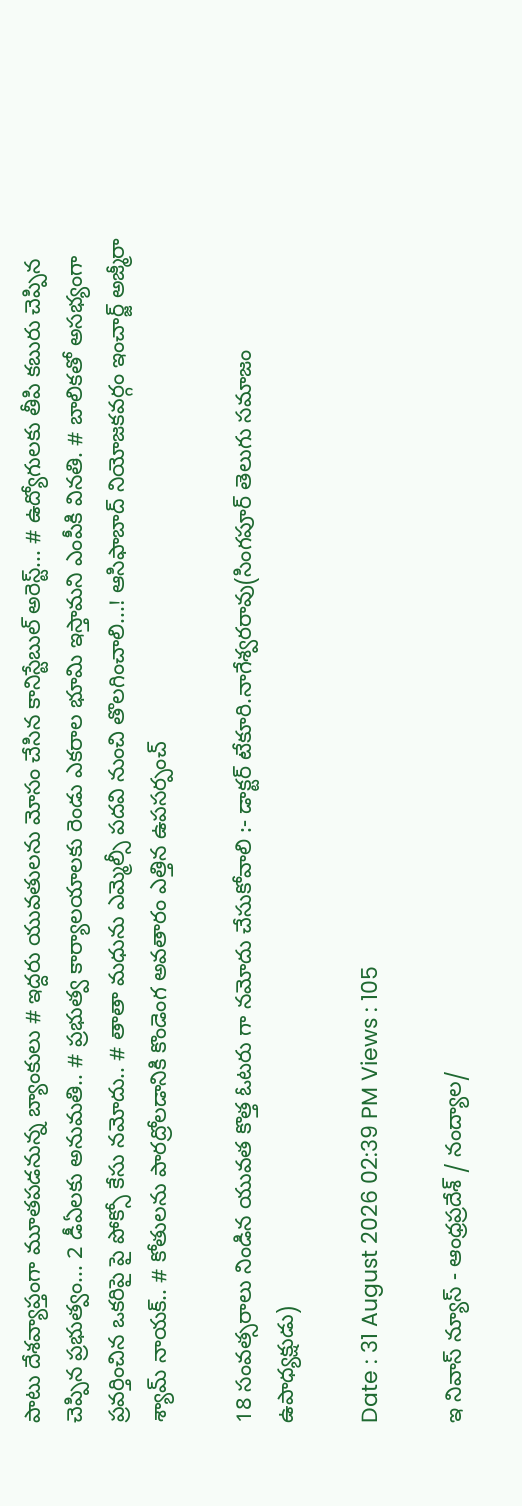పాటు దేశవ్యాప్తంగా మూతపడనున్న బ్యాంకులు # ఇద్దరు యువతులను మోసం చేసిన కానిస్టేబుల్ అరెస్ట్... # ఉద్యోగులకు తీపి కబురు చెప్పిన చెప్పిన ప్రభుత్వం... 2 డీఏలకు అనుమతి.. # ప్రభుత్వ కార్యాలయాలకు రెండు ఎకరాల భూమి ఇస్తామని ఎంపీకి వినతి. # బాలికతో అసభ్యంగా ప్రవర్తించిన ఒకరిపై పై పోక్సో కేసు నమోదు.. # తాతా మధును ఎమ్మెల్సీ పదవి నుంచి తొలగించాలి...! ఆసిఫాబాద్ నియోజకవర్గం ఇంచార్జ్ అజ్మీరా శ్యామ్ నాయక్.. # కోతులను పారద్రోలడానికి కొండెంగ అవతారం ఎత్తిన ఉపసర్పంచ్

18 సంవత్సరాలు నిండిన యువత కొత్త ఓటరు గా నమోదు చేసుకోవాలి :- డాక్టర్ టేకూరి.నాగేశ్వరరావు(సింగపూర్ తెలుగు సమాజం ఉపాధ్యక్షుడు)

Date : 31 August 2026 02:39 PM Views : 105

ఇ నివాస్ న్యూస్ - ఆంధ్రప్రదేశ్ / నంద్యాల/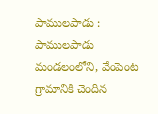పాములపాడు : పాములపాడు మండలంలోని, వేంపెంట గ్రామానికి చెందిన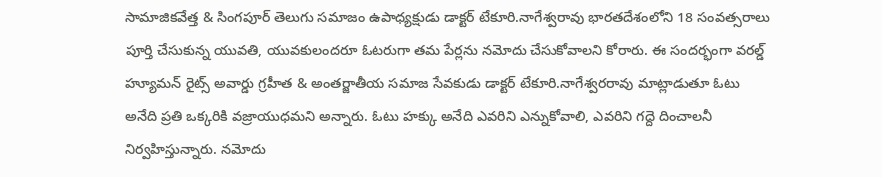సామాజికవేత్త & సింగపూర్ తెలుగు సమాజం ఉపాధ్యక్షుడు డాక్టర్ టేకూరి.నాగేశ్వరావు భారతదేశంలోని 18 సంవత్సరాలు పూర్తి చేసుకున్న యువతి, యువకులందరూ ఓటరుగా తమ పేర్లను నమోదు చేసుకోవాలని కోరారు. ఈ సందర్భంగా వరల్డ్ హ్యూమన్ రైట్స్ అవార్డు గ్రహీత & అంతర్జాతీయ సమాజ సేవకుడు డాక్టర్ టేకూరి.నాగేశ్వరరావు మాట్లాడుతూ ఓటు అనేది ప్రతి ఒక్కరికి వజ్రాయుధమని అన్నారు. ఓటు హక్కు అనేది ఎవరిని ఎన్నుకోవాలి, ఎవరిని గద్దె దించాలనీ నిర్వహిస్తున్నారు. నమోదు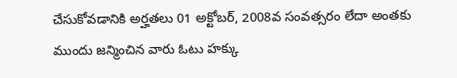చేసుకోవడానికి అర్హతలు 01 అక్టోబర్, 2008వ సంవత్సరం లేదా అంతకు ముందు జన్మించిన వారు ఓటు హక్కు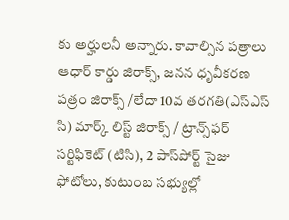కు అర్హులనీ అన్నారు. కావాల్సిన పత్రాలు ఆధార్ కార్డు జిరాక్స్, జనన ధృవీకరణ పత్రం జిరాక్స్ /లేదా 10వ తరగతి(ఎస్ఎస్ సి) మార్క్ లిస్ట్ జిరాక్స్ / ట్రాన్స్‌ఫర్ సర్టిఫికెట్ (టిసి), 2 పాస్‌పోర్ట్ సైజు ఫోటోలు, కుటుంబ సభ్యుల్లో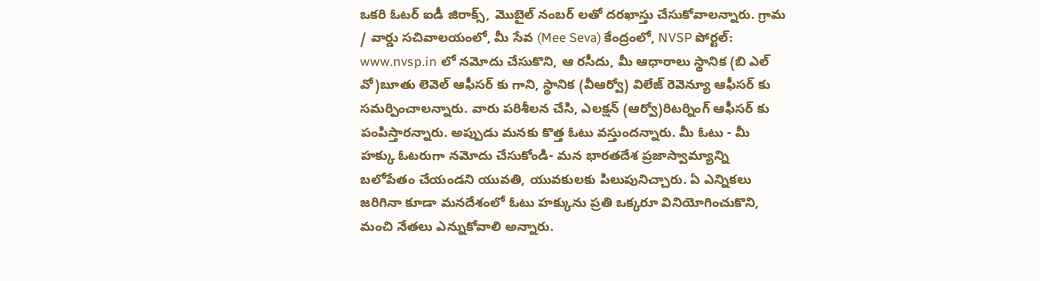ఒకరి ఓటర్ ఐడీ జిరాక్స్, మొబైల్ నంబర్ లతో దరఖాస్తు చేసుకోవాలన్నారు. గ్రామ / వార్డు సచివాలయంలో, మీ సేవ (Mee Seva) కేంద్రంలో, NVSP పోర్టల్: www.nvsp.in లో నమోదు చేసుకొని, ఆ రసీదు, మీ ఆధారాలు స్థానిక (బి ఎల్ వో)బూతు లెవెల్ ఆఫీసర్ కు గాని, స్థానిక (వీఆర్వో) విలేజ్ రెవెన్యూ ఆఫీసర్ కు సమర్పించాలన్నారు. వారు పరిశీలన చేసి, ఎలక్షన్ (ఆర్వో)రిటర్నింగ్ ఆఫీసర్ కు పంపిస్తారన్నారు. అప్పుడు మనకు కొత్త ఓటు వస్తుందన్నారు. మీ ఓటు - మీ హక్కు ఓటరుగా నమోదు చేసుకోండి- మన భారతదేశ ప్రజాస్వామ్యాన్ని బలోపేతం చేయండని యువతి, యువకులకు పిలుపునిచ్చారు. ఏ ఎన్నికలు జరిగినా కూడా మనదేశంలో ఓటు హక్కును ప్రతి ఒక్కరూ వినియోగించుకొని, మంచి నేతలు ఎన్నుకోవాలి అన్నారు.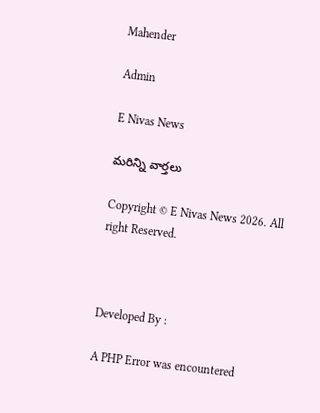Mahender

Admin

E Nivas News

మరిన్ని వార్తలు

Copyright © E Nivas News 2026. All right Reserved.



Developed By :

A PHP Error was encountered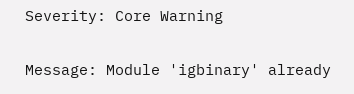Severity: Core Warning

Message: Module 'igbinary' already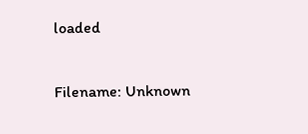loaded

Filename: Unknown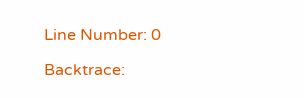Line Number: 0

Backtrace: